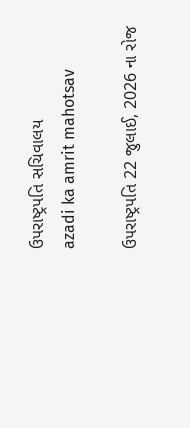ઉપરાષ્ટ્રપતિ સચિવાલય
azadi ka amrit mahotsav

ઉપરાષ્ટ્રપતિ 22 જુલાઈ, 2026 ના રોજ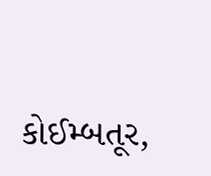કોઈમ્બતૂર,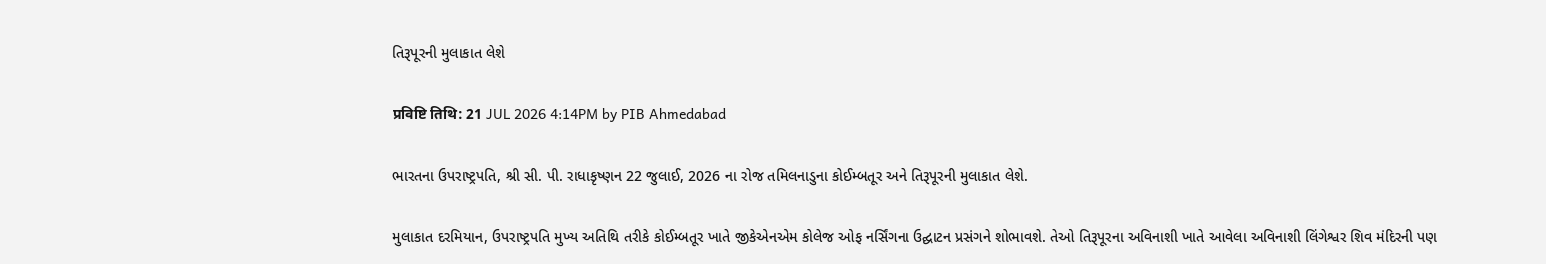તિરૂપૂરની મુલાકાત લેશે

प्रविष्टि तिथि: 21 JUL 2026 4:14PM by PIB Ahmedabad

ભારતના ઉપરાષ્ટ્રપતિ, શ્રી સી. પી. રાધાકૃષ્ણન 22 જુલાઈ, 2026 ના રોજ તમિલનાડુના કોઈમ્બતૂર અને તિરૂપૂરની મુલાકાત લેશે.

મુલાકાત દરમિયાન, ઉપરાષ્ટ્રપતિ મુખ્ય અતિથિ તરીકે કોઈમ્બતૂર ખાતે જીકેએનએમ કોલેજ ઓફ નર્સિંગના ઉદ્ઘાટન પ્રસંગને શોભાવશે. તેઓ તિરૂપૂરના અવિનાશી ખાતે આવેલા અવિનાશી લિંગેશ્વર શિવ મંદિરની પણ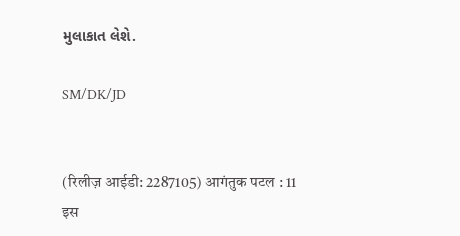મુલાકાત લેશે.

SM/DK/JD


(रिलीज़ आईडी: 2287105) आगंतुक पटल : 11
इस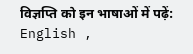विज्ञप्ति को इन भाषाओं में पढ़ें: English ,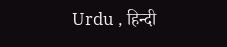Urdu , हिन्दी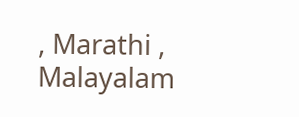, Marathi , Malayalam